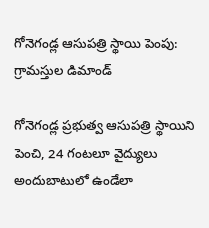గోనెగండ్ల ఆసుపత్రి స్థాయి పెంపు: గ్రామస్తుల డిమాండ్

గోనెగండ్ల ప్రభుత్వ ఆసుపత్రి స్థాయిని పెంచి, 24 గంటలూ వైద్యులు అందుబాటులో ఉండేలా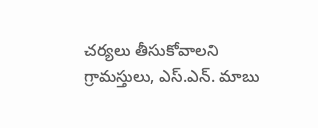చర్యలు తీసుకోవాలని గ్రామస్తులు, ఎస్.ఎన్. మాబు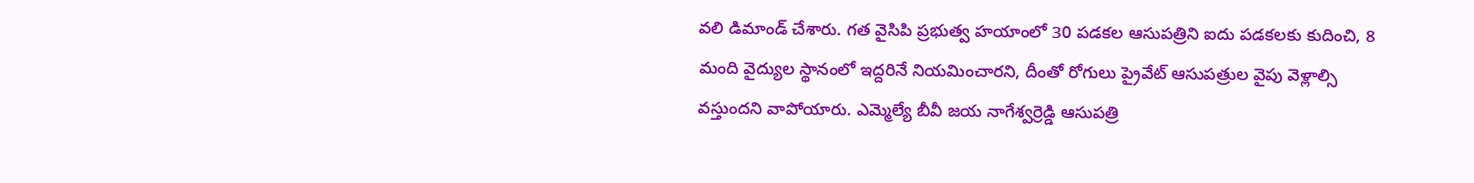వలి డిమాండ్ చేశారు. గత వైసిపి ప్రభుత్వ హయాంలో 30 పడకల ఆసుపత్రిని ఐదు పడకలకు కుదించి, 8 మంది వైద్యుల స్థానంలో ఇద్దరినే నియమించారని, దీంతో రోగులు ప్రైవేట్ ఆసుపత్రుల వైపు వెళ్లాల్సి వస్తుందని వాపోయారు. ఎమ్మెల్యే బీవీ జయ నాగేశ్వర్రెడ్డి ఆసుపత్రి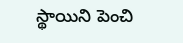స్థాయిని పెంచి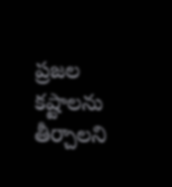ప్రజల కష్టాలను తీర్చాలని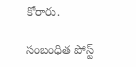కోరారు.

సంబంధిత పోస్ట్